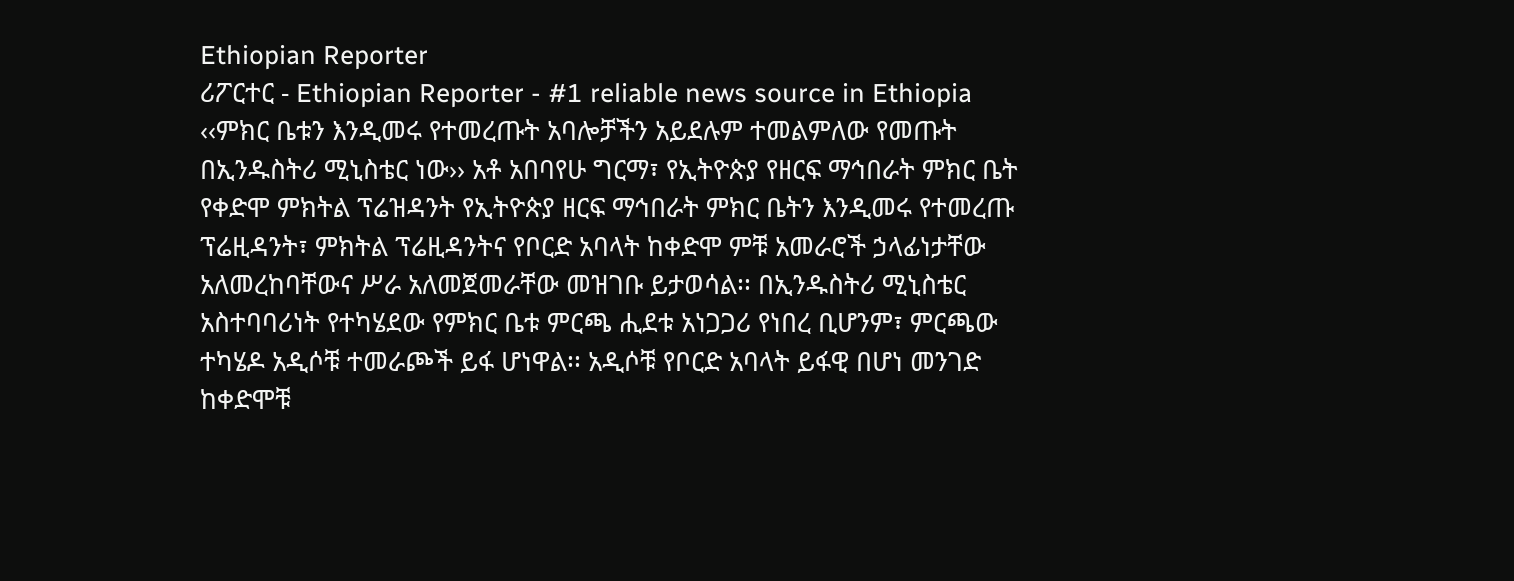Ethiopian Reporter
ሪፖርተር - Ethiopian Reporter - #1 reliable news source in Ethiopia ‹‹ምክር ቤቱን እንዲመሩ የተመረጡት አባሎቻችን አይደሉም ተመልምለው የመጡት በኢንዱስትሪ ሚኒስቴር ነው›› አቶ አበባየሁ ግርማ፣ የኢትዮጵያ የዘርፍ ማኅበራት ምክር ቤት የቀድሞ ምክትል ፕሬዝዳንት የኢትዮጵያ ዘርፍ ማኅበራት ምክር ቤትን እንዲመሩ የተመረጡ ፕሬዚዳንት፣ ምክትል ፕሬዚዳንትና የቦርድ አባላት ከቀድሞ ምቹ አመራሮች ኃላፊነታቸው አለመረከባቸውና ሥራ አለመጀመራቸው መዝገቡ ይታወሳል፡፡ በኢንዱስትሪ ሚኒስቴር አስተባባሪነት የተካሄደው የምክር ቤቱ ምርጫ ሒደቱ አነጋጋሪ የነበረ ቢሆንም፣ ምርጫው ተካሄዶ አዲሶቹ ተመራጮች ይፋ ሆነዋል፡፡ አዲሶቹ የቦርድ አባላት ይፋዊ በሆነ መንገድ ከቀድሞቹ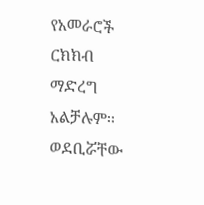የአመራሮች ርክክብ ማድረግ አልቻሉም፡፡ ወደቢሯቸው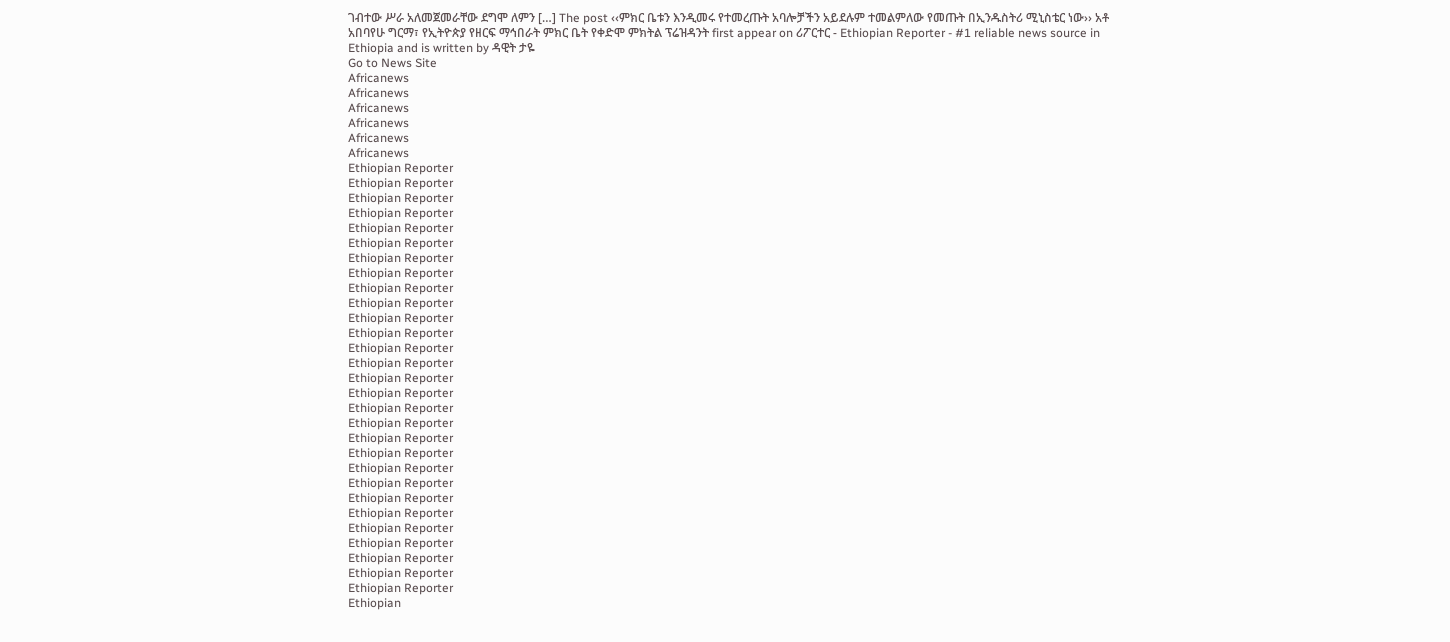ገብተው ሥራ አለመጀመራቸው ደግሞ ለምን […] The post ‹‹ምክር ቤቱን እንዲመሩ የተመረጡት አባሎቻችን አይደሉም ተመልምለው የመጡት በኢንዱስትሪ ሚኒስቴር ነው›› አቶ አበባየሁ ግርማ፣ የኢትዮጵያ የዘርፍ ማኅበራት ምክር ቤት የቀድሞ ምክትል ፕሬዝዳንት first appear on ሪፖርተር - Ethiopian Reporter - #1 reliable news source in Ethiopia and is written by ዳዊት ታዬ
Go to News Site
Africanews
Africanews
Africanews
Africanews
Africanews
Africanews
Ethiopian Reporter
Ethiopian Reporter
Ethiopian Reporter
Ethiopian Reporter
Ethiopian Reporter
Ethiopian Reporter
Ethiopian Reporter
Ethiopian Reporter
Ethiopian Reporter
Ethiopian Reporter
Ethiopian Reporter
Ethiopian Reporter
Ethiopian Reporter
Ethiopian Reporter
Ethiopian Reporter
Ethiopian Reporter
Ethiopian Reporter
Ethiopian Reporter
Ethiopian Reporter
Ethiopian Reporter
Ethiopian Reporter
Ethiopian Reporter
Ethiopian Reporter
Ethiopian Reporter
Ethiopian Reporter
Ethiopian Reporter
Ethiopian Reporter
Ethiopian Reporter
Ethiopian Reporter
Ethiopian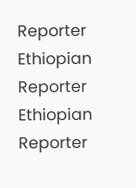Reporter
Ethiopian Reporter
Ethiopian Reporter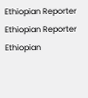Ethiopian Reporter
Ethiopian Reporter
Ethiopian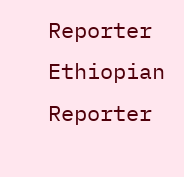Reporter
Ethiopian Reporter